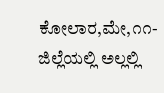ಕೋಲಾರ,ಮೇ,೧೧-ಜಿಲ್ಲೆಯಲ್ಲಿ ಅಲ್ಲಲ್ಲಿ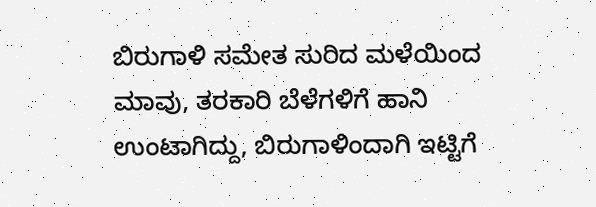ಬಿರುಗಾಳಿ ಸಮೇತ ಸುರಿದ ಮಳೆಯಿಂದ ಮಾವು, ತರಕಾರಿ ಬೆಳೆಗಳಿಗೆ ಹಾನಿ ಉಂಟಾಗಿದ್ದು, ಬಿರುಗಾಳಿಂದಾಗಿ ಇಟ್ಟಿಗೆ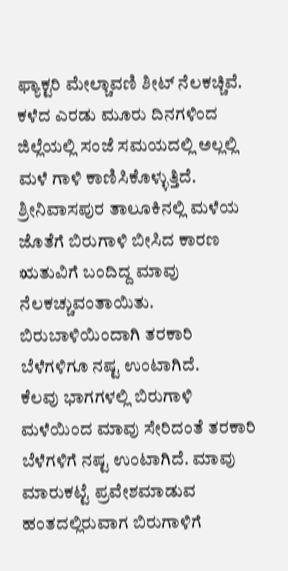ಫ್ಯಾಕ್ಟರಿ ಮೇಲ್ಚಾವಣಿ ಶೀಟ್ ನೆಲಕಚ್ಚಿವೆ. ಕಳೆದ ಎರಡು ಮೂರು ದಿನಗಳಿಂದ ಜಿಲ್ಲೆಯಲ್ಲಿ ಸಂಜೆ ಸಮಯದಲ್ಲಿ ಅಲ್ಲಲ್ಲಿ ಮಳೆ ಗಾಳಿ ಕಾಣಿಸಿಕೊಳ್ಳುತ್ತಿದೆ.
ಶ್ರೀನಿವಾಸಪುರ ತಾಲೂಕಿನಲ್ಲಿ ಮಳೆಯ ಜೊತೆಗೆ ಬಿರುಗಾಳಿ ಬೀಸಿದ ಕಾರಣ ಋತುವಿಗೆ ಬಂದಿದ್ದ ಮಾವು ನೆಲಕಚ್ಚುವಂತಾಯಿತು. ಬಿರುಬಾಳಿಯಿಂದಾಗಿ ತರಕಾರಿ ಬೆಳೆಗಳಿಗೂ ನಷ್ಟ ಉಂಟಾಗಿದೆ.
ಕೆಲವು ಭಾಗಗಳಲ್ಲಿ ಬಿರುಗಾಳಿ ಮಳೆಯಿಂದ ಮಾವು ಸೇರಿದಂತೆ ತರಕಾರಿ ಬೆಳೆಗಳಿಗೆ ನಷ್ಟ ಉಂಟಾಗಿದೆ. ಮಾವು ಮಾರುಕಟ್ಟೆ ಪ್ರವೇಶಮಾಡುವ ಹಂತದಲ್ಲಿರುವಾಗ ಬಿರುಗಾಳಿಗೆ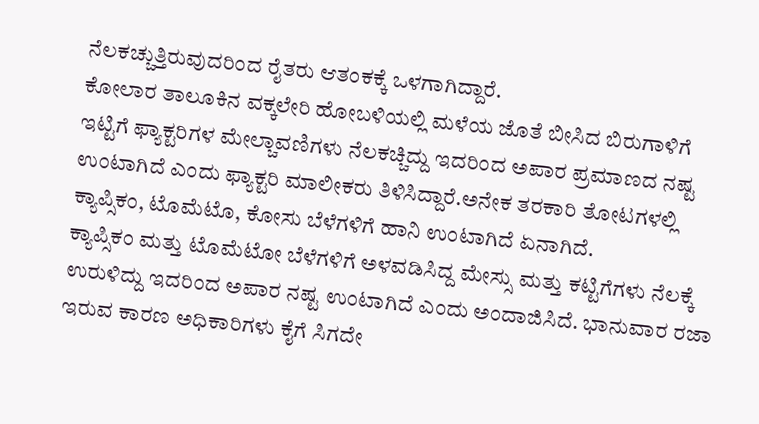ನೆಲಕಚ್ಚುತ್ತಿರುವುದರಿಂದ ರೈತರು ಆತಂಕಕ್ಕೆ ಒಳಗಾಗಿದ್ದಾರೆ.
ಕೋಲಾರ ತಾಲೂಕಿನ ವಕ್ಕಲೇರಿ ಹೋಬಳಿಯಲ್ಲಿ ಮಳೆಯ ಜೊತೆ ಬೀಸಿದ ಬಿರುಗಾಳಿಗೆ ಇಟ್ಟಿಗೆ ಫ್ಯಾಕ್ಟರಿಗಳ ಮೇಲ್ಚಾವಣಿಗಳು ನೆಲಕಚ್ಚಿದ್ದು ಇದರಿಂದ ಅಪಾರ ಪ್ರಮಾಣದ ನಷ್ಟ ಉಂಟಾಗಿದೆ ಎಂದು ಫ್ಯಾಕ್ಟರಿ ಮಾಲೀಕರು ತಿಳಿಸಿದ್ದಾರೆ.ಅನೇಕ ತರಕಾರಿ ತೋಟಗಳಲ್ಲಿ ಕ್ಯಾಪ್ಸಿಕಂ, ಟೊಮೆಟೊ, ಕೋಸು ಬೆಳೆಗಳಿಗೆ ಹಾನಿ ಉಂಟಾಗಿದೆ ಏನಾಗಿದೆ.
ಕ್ಯಾಪ್ಸಿಕಂ ಮತ್ತು ಟೊಮೆಟೋ ಬೆಳೆಗಳಿಗೆ ಅಳವಡಿಸಿದ್ದ ಮೇಸ್ಸು ಮತ್ತು ಕಟ್ಟಿಗೆಗಳು ನೆಲಕ್ಕೆ ಉರುಳಿದ್ದು ಇದರಿಂದ ಅಪಾರ ನಷ್ಟ ಉಂಟಾಗಿದೆ ಎಂದು ಅಂದಾಜಿಸಿದೆ. ಭಾನುವಾರ ರಜಾ ಇರುವ ಕಾರಣ ಅಧಿಕಾರಿಗಳು ಕೈಗೆ ಸಿಗದೇ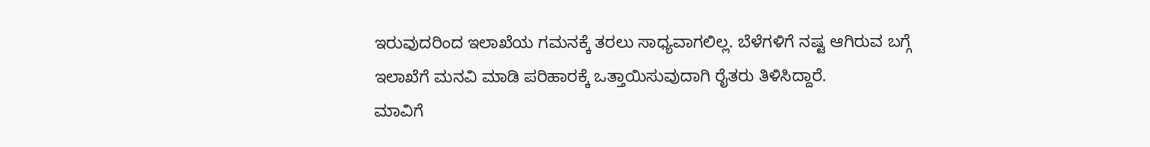ಇರುವುದರಿಂದ ಇಲಾಖೆಯ ಗಮನಕ್ಕೆ ತರಲು ಸಾಧ್ಯವಾಗಲಿಲ್ಲ. ಬೆಳೆಗಳಿಗೆ ನಷ್ಟ ಆಗಿರುವ ಬಗ್ಗೆ ಇಲಾಖೆಗೆ ಮನವಿ ಮಾಡಿ ಪರಿಹಾರಕ್ಕೆ ಒತ್ತಾಯಿಸುವುದಾಗಿ ರೈತರು ತಿಳಿಸಿದ್ದಾರೆ.
ಮಾವಿಗೆ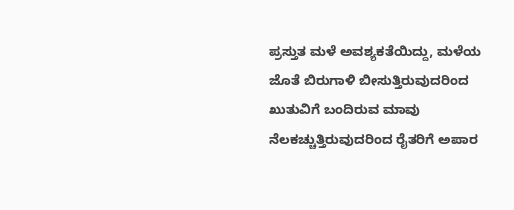ಪ್ರಸ್ತುತ ಮಳೆ ಅವಶ್ಯಕತೆಯಿದ್ದು, ಮಳೆಯ ಜೊತೆ ಬಿರುಗಾಳಿ ಬೀಸುತ್ತಿರುವುದರಿಂದ ಖುತುವಿಗೆ ಬಂದಿರುವ ಮಾವು ನೆಲಕಚ್ಚುತ್ತಿರುವುದರಿಂದ ರೈತರಿಗೆ ಅಪಾರ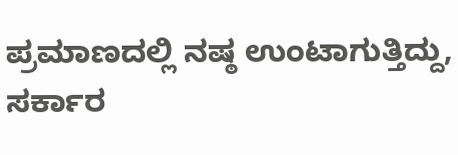ಪ್ರಮಾಣದಲ್ಲಿ ನಷ್ಠ ಉಂಟಾಗುತ್ತಿದ್ದು, ಸರ್ಕಾರ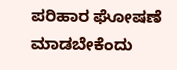ಪರಿಹಾರ ಘೋಷಣೆ ಮಾಡಬೇಕೆಂದು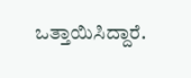ಒತ್ತಾಯಿಸಿದ್ದಾರೆ.